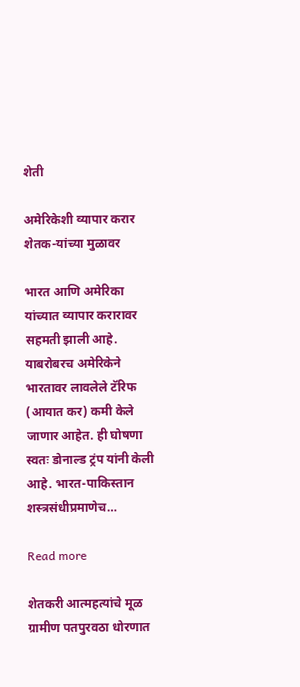शेती

अमेरिकेशी व्यापार करार शेतक-यांच्या मुळावर

भारत आणि अमेरिका यांच्यात व्यापार करारावर सहमती झाली आहे. याबरोबरच अमेरिकेने भारतावर लावलेले टॅरिफ (आयात कर) कमी केले जाणार आहेत. ही घोषणा स्वतः डोनाल्ड ट्रंप यांनी केली आहे. भारत-पाकिस्तान शस्त्रसंधीप्रमाणेच…

Read more

शेतकरी आत्महत्यांचे मूळ ग्रामीण पतपुरवठा धोरणात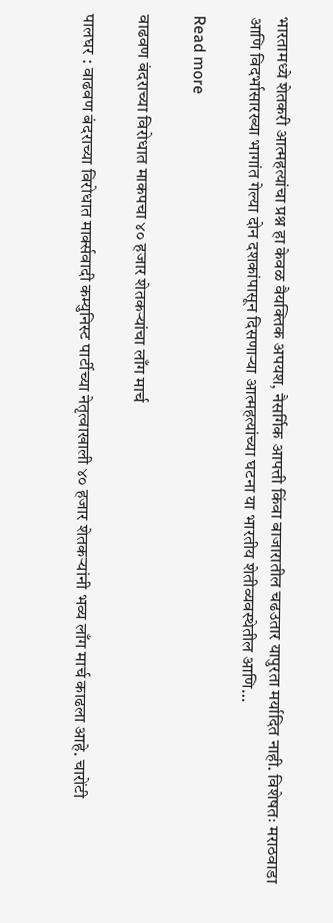भारतामध्ये शेतकरी आत्महत्यांचा प्रश्न हा केवळ वैयक्तिक अपयश, नैसर्गिक आपत्ती किंवा बाजारातील चढउतार यापुरता मर्यादित नाही. विशेषतः मराठवाडा आणि विदर्भासारख्या भागांत गेल्या दोन दशकांपासून दिसणाऱ्या आत्महत्यांच्या घटना या भारतीय शेतीव्यवस्थेतील आणि…

Read more

वाढवण बंदराच्या विरोधात माकपचा ४० हजार शेतकऱ्यांचा लाँग मार्च

पालघर : वाढवण बंदराच्या विरोधात मार्क्सवादी कम्युनिस्ट पार्टीच्या नेतृत्वाखाली ४० हजार शेतकऱ्यांनी भव्य लाँग मार्च काढला आहे. चारोंटी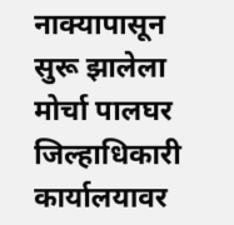नाक्यापासून सुरू झालेला मोर्चा पालघर जिल्हाधिकारी कार्यालयावर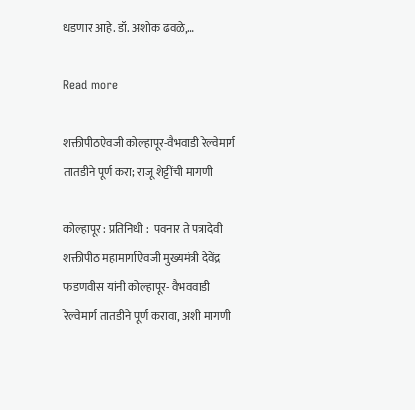धडणार आहे. डॉ. अशोक ढवळे,…

Read more

शक्तीपीठऐवजी कोल्हापूर-वैभवाडी रेल्वेमार्ग तातडीने पूर्ण करा; राजू शेट्टींची मागणी

कोल्हापूर : प्रतिनिधी :  पवनार ते पत्रादेवी शक्तीपीठ महामार्गाऐवजी मुख्यमंत्री देवेंद्र फडणवीस यांनी कोल्हापूर- वैभववाडी रेल्वेमार्ग तातडीने पूर्ण करावा, अशी मागणी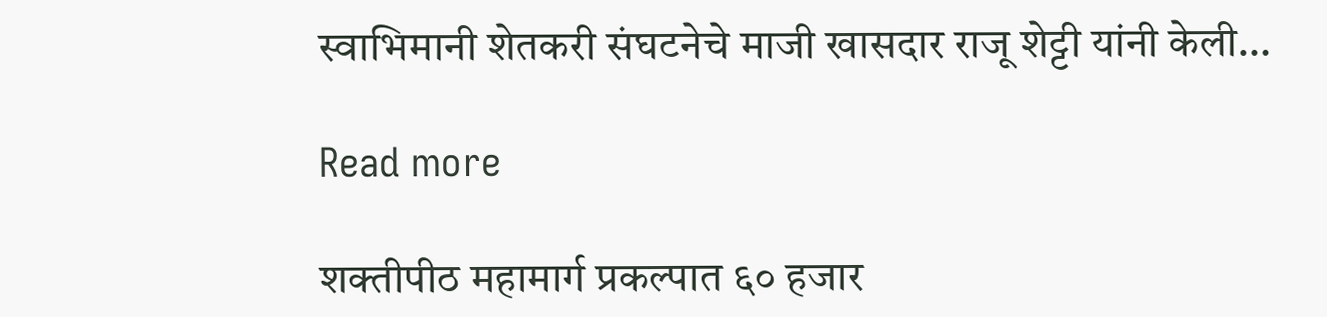स्वाभिमानी शेतकरी संघटनेचे माजी खासदार राजू शेट्टी यांनी केली…

Read more

शक्तीपीठ महामार्ग प्रकल्पात ६० हजार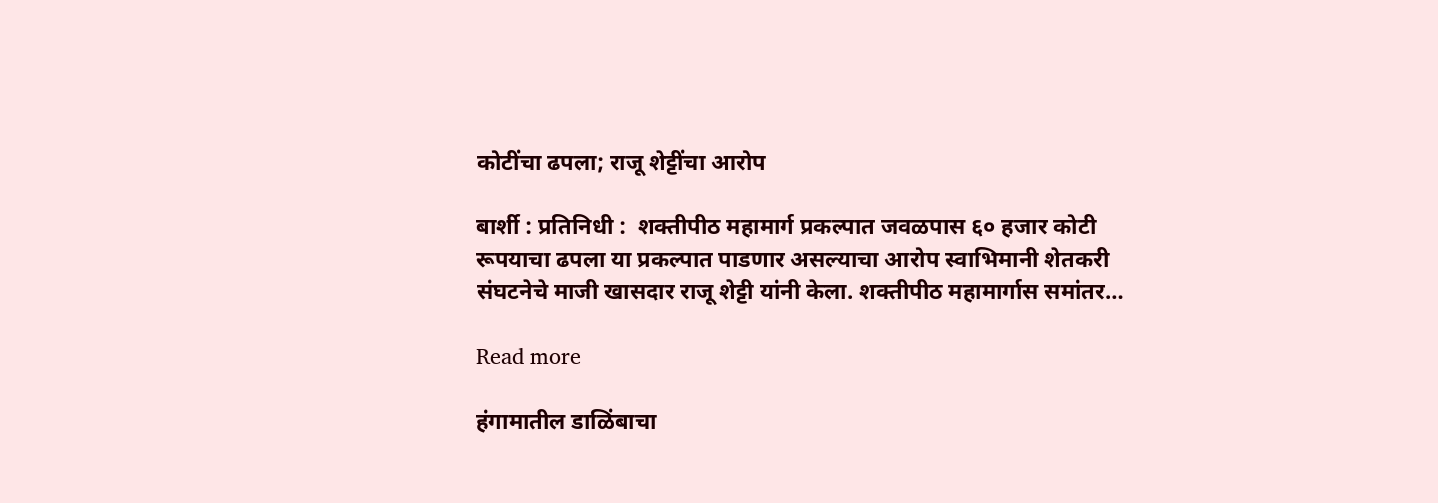कोटींचा ढपला; राजू शेट्टींचा आरोप

बार्शी : प्रतिनिधी :  शक्तीपीठ महामार्ग प्रकल्पात जवळपास ६० हजार कोटी रूपयाचा ढपला या प्रकल्पात पाडणार असल्याचा आरोप स्वाभिमानी शेतकरी संघटनेचे माजी खासदार राजू शेट्टी यांनी केला. शक्तीपीठ महामार्गास समांतर…

Read more

हंगामातील डाळिंबाचा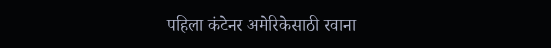पहिला कंटेनर अमेरिकेसाठी रवाना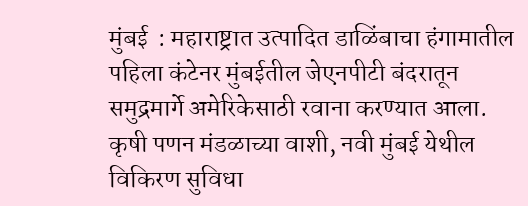मुंबई  : महाराष्ट्रात उत्पादित डाळिंबाचा हंगामातील पहिला कंटेनर मुंबईतील जेएनपीटी बंदरातून समुद्रमार्गे अमेरिकेसाठी रवाना करण्यात आला. कृषी पणन मंडळाच्या वाशी, नवी मुंबई येथील विकिरण सुविधा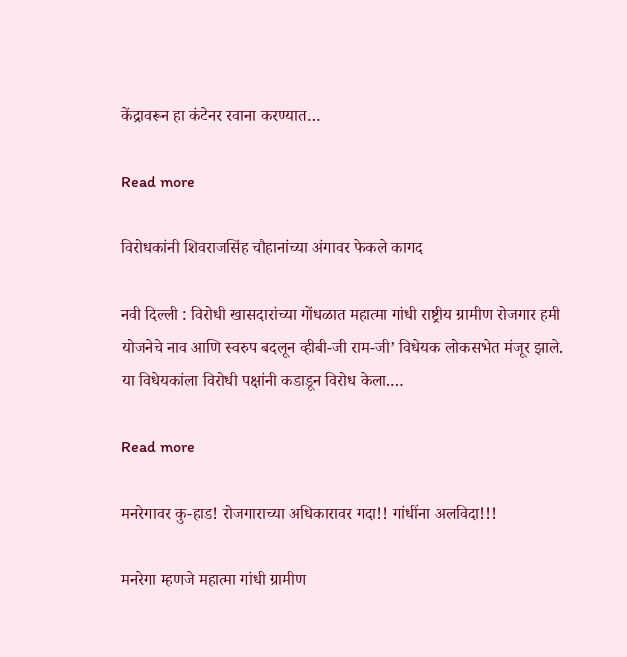केंद्रावरून हा कंटेनर रवाना करण्यात…

Read more

विरोधकांनी शिवराजसिंह चौहानांच्या अंगावर फेकले कागद

नवी दिल्ली : विरोधी खासदारांच्या गोंधळात महात्मा गांधी राष्ट्रीय ग्रामीण रोजगार हमी योजनेचे नाव आणि स्वरुप बदलून व्हीबी-जी राम-जी’ विधेयक लोकसभेत मंजूर झाले. या विधेयकांला विरोधी पक्षांनी कडाडून विरोध केला.…

Read more

मनरेगावर कु-हाड! रोजगाराच्या अधिकारावर गदा!! गांधींना अलविदा!!!

मनरेगा म्हणजे महात्मा गांधी ग्रामीण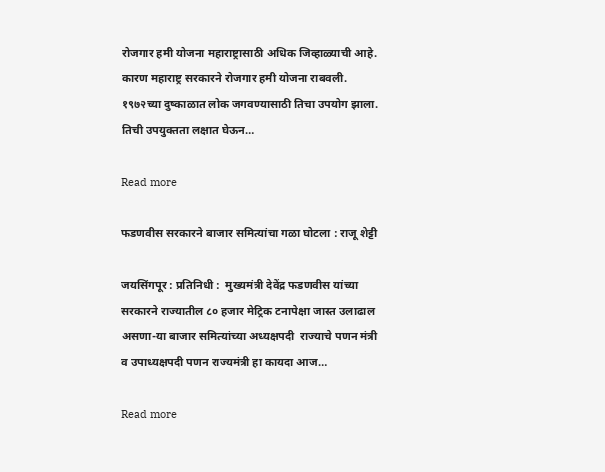रोजगार हमी योजना महाराष्ट्रासाठी अधिक जिव्हाळ्याची आहे. कारण महाराष्ट्र सरकारने रोजगार हमी योजना राबवली. १९७२च्या दुष्काळात लोक जगवण्यासाठी तिचा उपयोग झाला. तिची उपयुक्तता लक्षात घेऊन…

Read more

फडणवीस सरकारने बाजार समित्यांचा गळा घोटला : राजू शेट्टी

जयसिंगपूर : प्रतिनिधी :  मुख्यमंत्री देवेंद्र फडणवीस यांच्या सरकारने राज्यातील ८० हजार मेट्रिक टनापेक्षा जास्त उलाढाल असणा-या बाजार समित्यांच्या अध्यक्षपदी  राज्याचे पणन मंत्री व उपाध्यक्षपदी पणन राज्यमंत्री हा कायदा आज…

Read more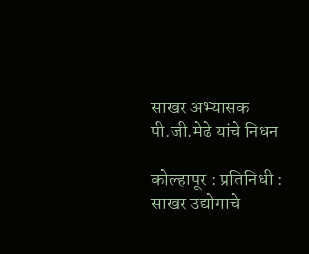साखर अभ्यासक पी.जी.मेढे यांचे निधन

कोल्हापूर : प्रतिनिधी : साखर उद्योगाचे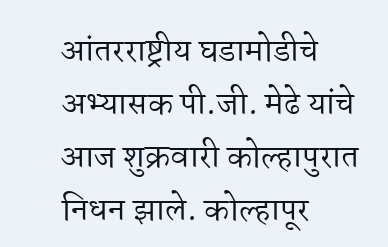आंतरराष्ट्रीय घडामोडीचे अभ्यासक पी.जी. मेढे यांचे आज शुक्रवारी कोल्हापुरात निधन झाले. कोल्हापूर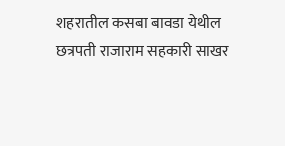शहरातील कसबा बावडा येथील छत्रपती राजाराम सहकारी साखर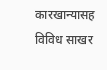कारखान्यासह विविध साखर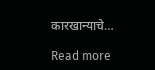कारखान्याचे…

Read more